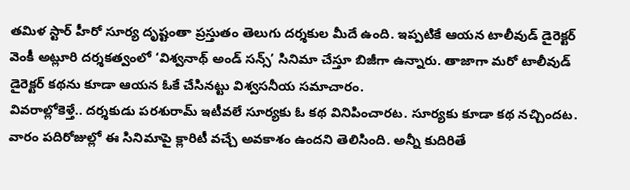తమిళ స్టార్ హీరో సూర్య దృష్టంతా ప్రస్తుతం తెలుగు దర్శకుల మీదే ఉంది. ఇప్పటికే ఆయన టాలీవుడ్ డైరెక్టర్ వెంకీ అట్లూరి దర్శకత్వంలో ‘విశ్వనాథ్ అండ్ సన్స్’ సినిమా చేస్తూ బిజీగా ఉన్నారు. తాజాగా మరో టాలీవుడ్ డైరెక్టర్ కథను కూడా ఆయన ఓకే చేసినట్టు విశ్వసనీయ సమాచారం.
వివరాల్లోకెళ్తే.. దర్శకుడు పరశురామ్ ఇటీవలే సూర్యకు ఓ కథ వినిపించారట. సూర్యకు కూడా కథ నచ్చిందట. వారం పదిరోజుల్లో ఈ సినిమాపై క్లారిటీ వచ్చే అవకాశం ఉందని తెలిసింది. అన్నీ కుదిరితే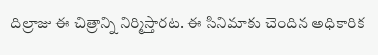దిల్రాజు ఈ చిత్రాన్ని నిర్మిస్తారట. ఈ సినిమాకు చెందిన అధికారిక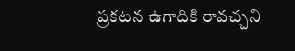ప్రకటన ఉగాదికి రావచ్చని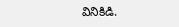వినికిడి.